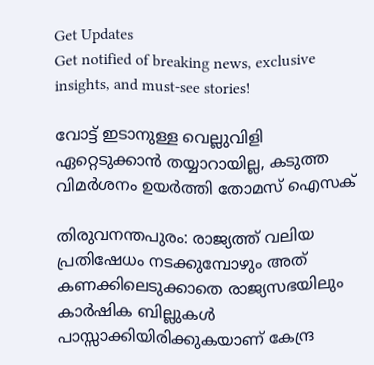Get Updates
Get notified of breaking news, exclusive insights, and must-see stories!

വോട്ട് ഇടാനുള്ള വെല്ലുവിളി ഏറ്റെടുക്കാൻ തയ്യാറായില്ല, കടുത്ത വിമർശനം ഉയർത്തി തോമസ് ഐസക്

തിരുവനന്തപുരം: രാജ്യത്ത് വലിയ പ്രതിഷേധം നടക്കുമ്പോഴും അത് കണക്കിലെടുക്കാതെ രാജ്യസഭയിലും കാർഷിക ബില്ലുകൾ പാസ്സാക്കിയിരിക്കുകയാണ് കേന്ദ്ര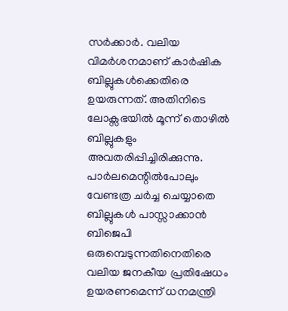സർക്കാർ. വലിയ വിമർശനമാണ് കാർഷിക ബില്ലുകൾക്കെതിരെ ഉയരുന്നത്. അതിനിടെ ലോക്സഭയിൽ മൂന്ന് തൊഴിൽ ബില്ലുകളും അവതരിപ്പിച്ചിരിക്കുന്നു. പാർലമെന്റിൽപോലും വേണ്ടത്ര ചർച്ച ചെയ്യാതെ ബില്ലുകൾ പാസ്സാക്കാൻ ബിജെപി ഒരുമ്പെടുന്നതിനെതിരെ വലിയ ജനകീയ പ്രതിഷേധം ഉയരണമെന്ന് ധനമന്ത്രി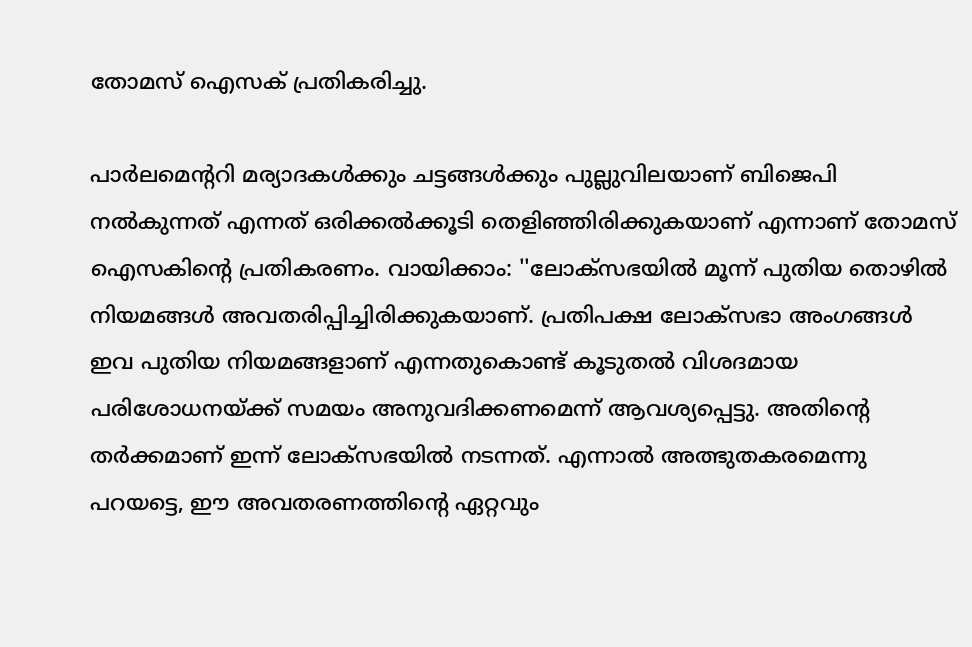തോമസ് ഐസക് പ്രതികരിച്ചു.

പാർലമെന്ററി മര്യാദകൾക്കും ചട്ടങ്ങൾക്കും പുല്ലുവിലയാണ് ബിജെപി നൽകുന്നത് എന്നത് ഒരിക്കൽക്കൂടി തെളിഞ്ഞിരിക്കുകയാണ് എന്നാണ് തോമസ് ഐസകിന്റെ പ്രതികരണം. വായിക്കാം: ''ലോക്സഭയിൽ മൂന്ന് പുതിയ തൊഴിൽ നിയമങ്ങൾ അവതരിപ്പിച്ചിരിക്കുകയാണ്. പ്രതിപക്ഷ ലോക്സഭാ അംഗങ്ങൾ ഇവ പുതിയ നിയമങ്ങളാണ് എന്നതുകൊണ്ട് കൂടുതൽ വിശദമായ പരിശോധനയ്ക്ക് സമയം അനുവദിക്കണമെന്ന് ആവശ്യപ്പെട്ടു. അതിന്റെ തർക്കമാണ് ഇന്ന് ലോക്സഭയിൽ നടന്നത്. എന്നാൽ അത്ഭുതകരമെന്നു പറയട്ടെ, ഈ അവതരണത്തിന്റെ ഏറ്റവും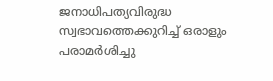ജനാധിപത്യവിരുദ്ധ സ്വഭാവത്തെക്കുറിച്ച് ഒരാളും പരാമർശിച്ചു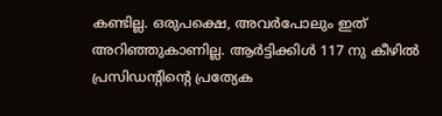കണ്ടില്ല. ഒരുപക്ഷെ, അവർപോലും ഇത് അറിഞ്ഞുകാണില്ല. ആർട്ടിക്കിൾ 117 നു കീഴിൽ പ്രസിഡന്റിന്റെ പ്രത്യേക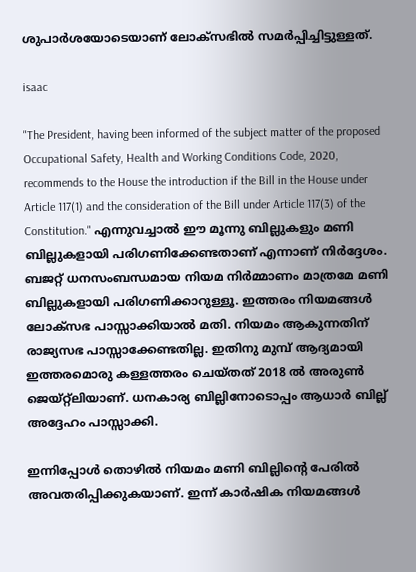ശുപാർശയോടെയാണ് ലോക്സഭിൽ സമർപ്പിച്ചിട്ടുള്ളത്.

isaac

"The President, having been informed of the subject matter of the proposed Occupational Safety, Health and Working Conditions Code, 2020, recommends to the House the introduction if the Bill in the House under Article 117(1) and the consideration of the Bill under Article 117(3) of the Constitution." എന്നുവച്ചാൽ ഈ മൂന്നു ബില്ലുകളും മണി ബില്ലുകളായി പരിഗണിക്കേണ്ടതാണ് എന്നാണ് നിർദ്ദേശം. ബജറ്റ് ധനസംബന്ധമായ നിയമ നിർമ്മാണം മാത്രമേ മണി ബില്ലുകളായി പരിഗണിക്കാറുള്ളൂ. ഇത്തരം നിയമങ്ങൾ ലോക്സഭ പാസ്സാക്കിയാൽ മതി. നിയമം ആകുന്നതിന് രാജ്യസഭ പാസ്സാക്കേണ്ടതില്ല. ഇതിനു മുമ്പ് ആദ്യമായി ഇത്തരമൊരു കള്ളത്തരം ചെയ്തത് 2018 ൽ അരുൺ ജെയ്റ്റ്ലിയാണ്. ധനകാര്യ ബില്ലിനോടൊപ്പം ആധാർ ബില്ല് അദ്ദേഹം പാസ്സാക്കി.

ഇന്നിപ്പോൾ തൊഴിൽ നിയമം മണി ബില്ലിന്റെ പേരിൽ അവതരിപ്പിക്കുകയാണ്. ഇന്ന് കാർഷിക നിയമങ്ങൾ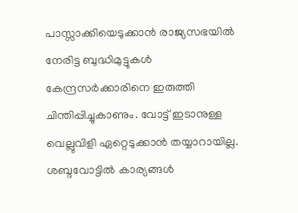പാസ്സാക്കിയെടുക്കാൻ രാജ്യസഭയിൽ നേരിട്ട ബുദ്ധിമുട്ടുകൾ കേന്ദ്രസർക്കാരിനെ ഇരുത്തി ചിന്തിപ്പിച്ചുകാണും. വോട്ട് ഇടാനുള്ള വെല്ലുവിളി ഏറ്റെടുക്കാൻ തയ്യാറായില്ല. ശബ്ദവോട്ടിൽ കാര്യങ്ങൾ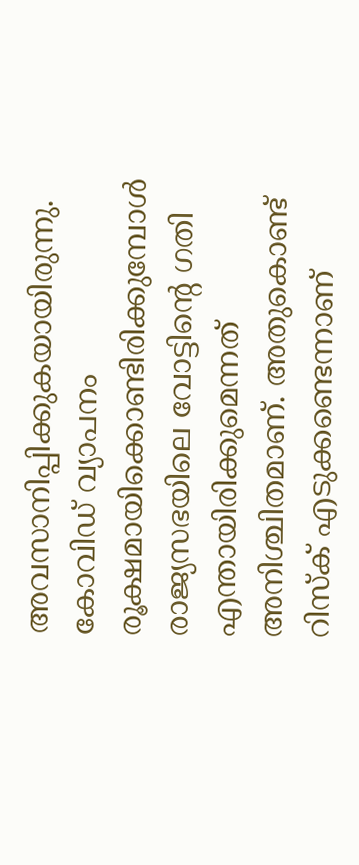അവസാനിപ്പിക്കുകയായിരുന്നു. കോവിഡ് വ്യാപനം രൂക്ഷമായിക്കൊണ്ടിരിക്കുമ്പോൾ രാജ്യസഭയിലെ വോട്ടിന്റെ ഗതി എന്തായിരിക്കുമെന്നത് അനിശ്ചിതമാണ്. അതുകൊണ്ട് റിസ്ക് എടുക്കണ്ടെന്നാണ്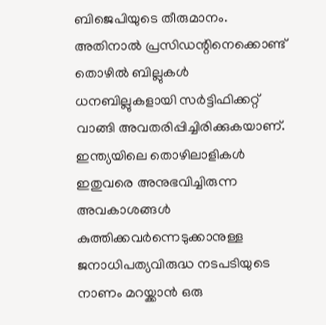ബിജെപിയുടെ തീരുമാനം. അതിനാൽ പ്രസിഡന്റിനെക്കൊണ്ട് തൊഴിൽ ബില്ലുകൾ ധനബില്ലുകളായി സർട്ടിഫിക്കറ്റ് വാങ്ങി അവതരിപ്പിച്ചിരിക്കുകയാണ്. ഇന്ത്യയിലെ തൊഴിലാളികൾ ഇതുവരെ അനുഭവിച്ചിരുന്ന അവകാശങ്ങൾ കുത്തിക്കവർന്നെടുക്കാനുള്ള ജനാധിപത്യവിരുദ്ധ നടപടിയുടെ നാണം മറയ്ക്കാൻ ഒരു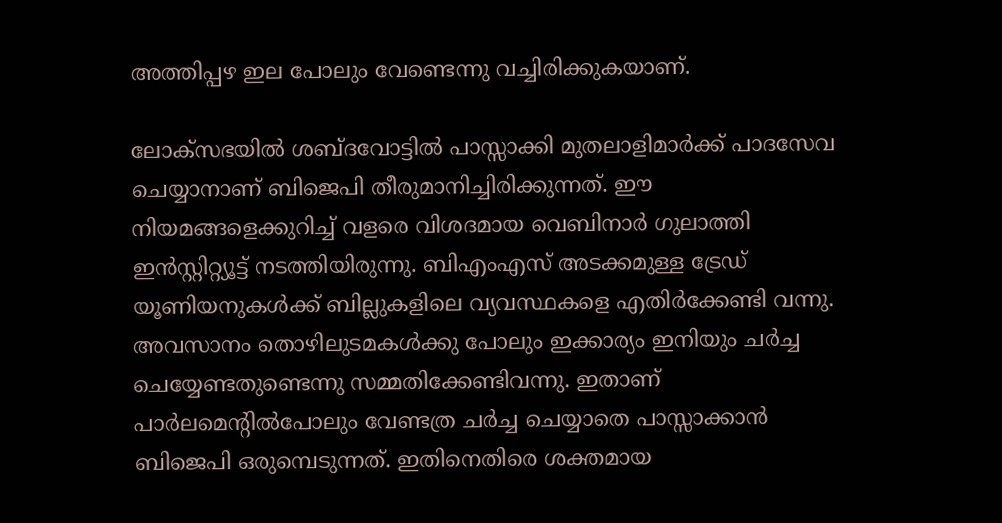അത്തിപ്പഴ ഇല പോലും വേണ്ടെന്നു വച്ചിരിക്കുകയാണ്.

ലോക്സഭയിൽ ശബ്ദവോട്ടിൽ പാസ്സാക്കി മുതലാളിമാർക്ക് പാദസേവ ചെയ്യാനാണ് ബിജെപി തീരുമാനിച്ചിരിക്കുന്നത്. ഈ നിയമങ്ങളെക്കുറിച്ച് വളരെ വിശദമായ വെബിനാർ ഗുലാത്തി ഇൻസ്റ്റിറ്റ്യൂട്ട് നടത്തിയിരുന്നു. ബിഎംഎസ് അടക്കമുള്ള ട്രേഡ് യൂണിയനുകൾക്ക് ബില്ലുകളിലെ വ്യവസ്ഥകളെ എതിർക്കേണ്ടി വന്നു. അവസാനം തൊഴിലുടമകൾക്കു പോലും ഇക്കാര്യം ഇനിയും ചർച്ച ചെയ്യേണ്ടതുണ്ടെന്നു സമ്മതിക്കേണ്ടിവന്നു. ഇതാണ് പാർലമെന്റിൽപോലും വേണ്ടത്ര ചർച്ച ചെയ്യാതെ പാസ്സാക്കാൻ ബിജെപി ഒരുമ്പെടുന്നത്. ഇതിനെതിരെ ശക്തമായ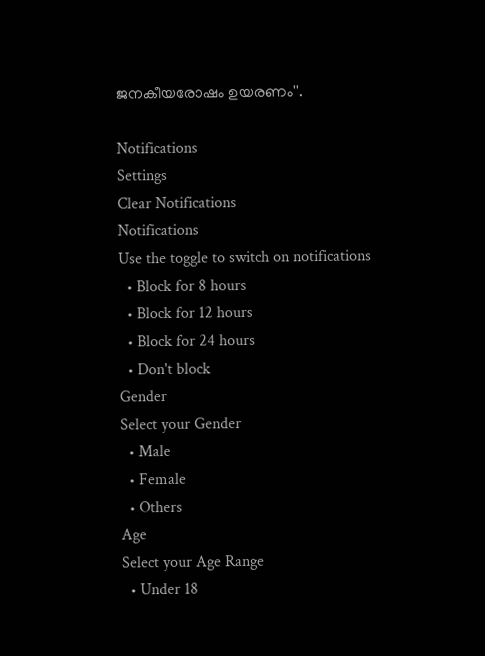ജനകീയരോഷം ഉയരണം''.

Notifications
Settings
Clear Notifications
Notifications
Use the toggle to switch on notifications
  • Block for 8 hours
  • Block for 12 hours
  • Block for 24 hours
  • Don't block
Gender
Select your Gender
  • Male
  • Female
  • Others
Age
Select your Age Range
  • Under 18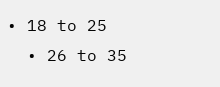• 18 to 25
  • 26 to 35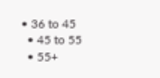• 36 to 45
  • 45 to 55
  • 55+